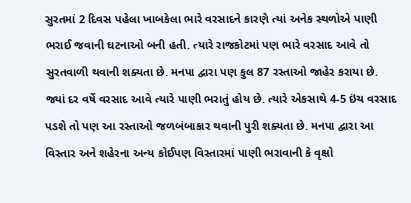સુરતમાં 2 દિવસ પહેલા ખાબકેલા ભારે વરસાદને કારણે ત્યાં અનેક સ્થળોએ પાણી ભરાઈ જવાની ઘટનાઓ બની હતી. ત્યારે રાજકોટમાં પણ ભારે વરસાદ આવે તો સુરતવાળી થવાની શક્યતા છે. મનપા દ્વારા પણ કુલ 87 રસ્તાઓ જાહેર કરાયા છે. જ્યાં દર વર્ષે વરસાદ આવે ત્યારે પાણી ભરાતું હોય છે. ત્યારે એકસાથે 4-5 ઇંચ વરસાદ પડશે તો પણ આ રસ્તાઓ જળબંબાકાર થવાની પુરી શક્યતા છે. મનપા દ્વારા આ વિસ્તાર અને શહેરના અન્ય કોઈપણ વિસ્તારમાં પાણી ભરાવાની કે વૃક્ષો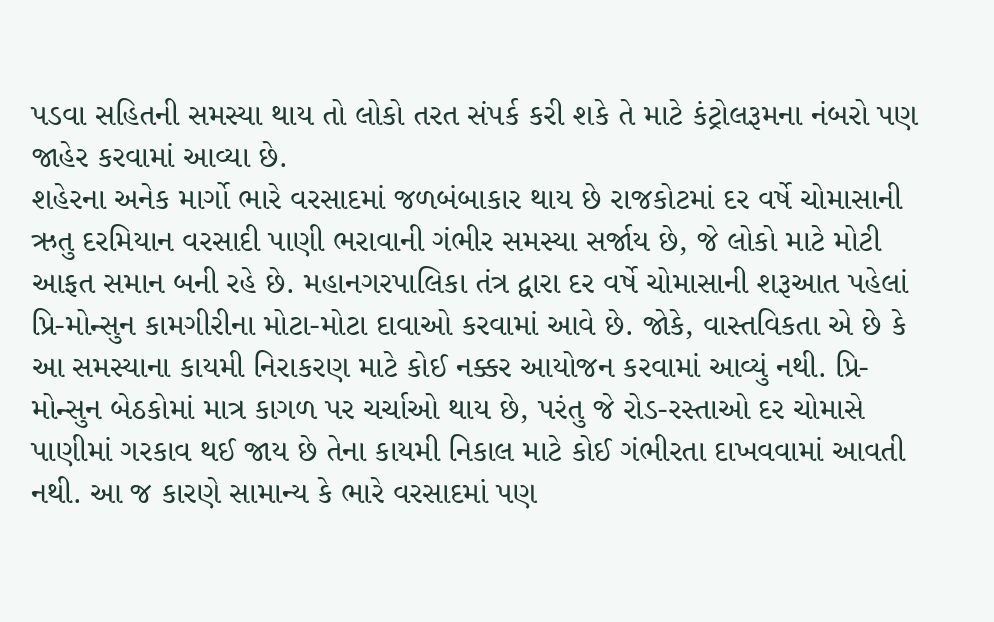પડવા સહિતની સમસ્યા થાય તો લોકો તરત સંપર્ક કરી શકે તે માટે કંટ્રોલરૂમના નંબરો પણ જાહેર કરવામાં આવ્યા છે.
શહેરના અનેક માર્ગો ભારે વરસાદમાં જળબંબાકાર થાય છે રાજકોટમાં દર વર્ષે ચોમાસાની ઋતુ દરમિયાન વરસાદી પાણી ભરાવાની ગંભીર સમસ્યા સર્જાય છે, જે લોકો માટે મોટી આફત સમાન બની રહે છે. મહાનગરપાલિકા તંત્ર દ્વારા દર વર્ષે ચોમાસાની શરૂઆત પહેલાં પ્રિ-મોન્સુન કામગીરીના મોટા-મોટા દાવાઓ કરવામાં આવે છે. જોકે, વાસ્તવિકતા એ છે કે આ સમસ્યાના કાયમી નિરાકરણ માટે કોઈ નક્કર આયોજન કરવામાં આવ્યું નથી. પ્રિ-મોન્સુન બેઠકોમાં માત્ર કાગળ પર ચર્ચાઓ થાય છે, પરંતુ જે રોડ-રસ્તાઓ દર ચોમાસે પાણીમાં ગરકાવ થઈ જાય છે તેના કાયમી નિકાલ માટે કોઈ ગંભીરતા દાખવવામાં આવતી નથી. આ જ કારણે સામાન્ય કે ભારે વરસાદમાં પણ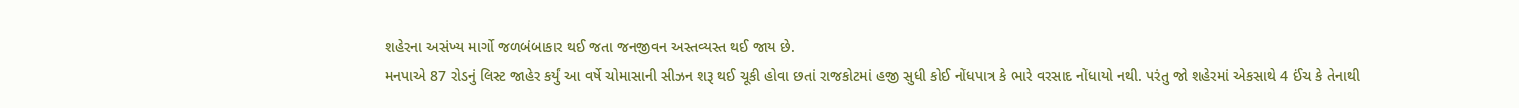શહેરના અસંખ્ય માર્ગો જળબંબાકાર થઈ જતા જનજીવન અસ્તવ્યસ્ત થઈ જાય છે.
મનપાએ 87 રોડનું લિસ્ટ જાહેર કર્યું આ વર્ષે ચોમાસાની સીઝન શરૂ થઈ ચૂકી હોવા છતાં રાજકોટમાં હજી સુધી કોઈ નોંધપાત્ર કે ભારે વરસાદ નોંધાયો નથી. પરંતુ જો શહેરમાં એકસાથે 4 ઈંચ કે તેનાથી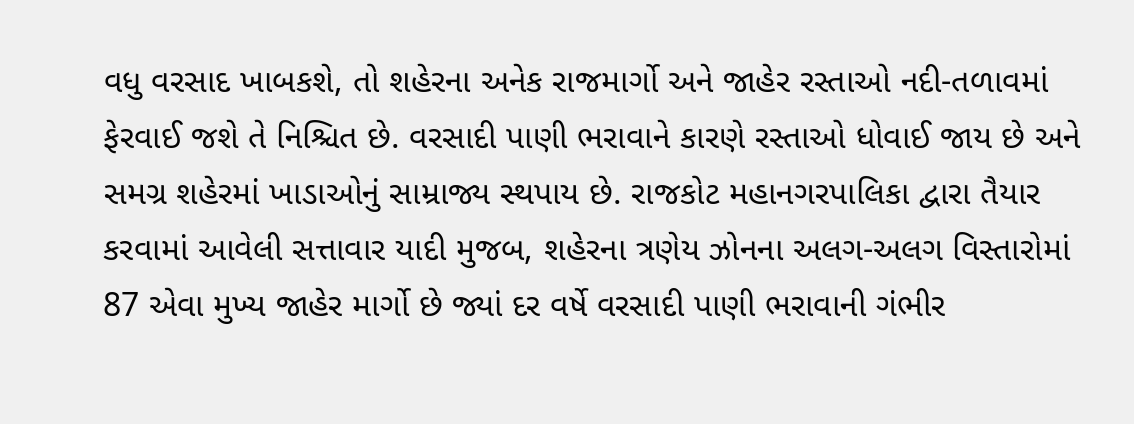વધુ વરસાદ ખાબકશે, તો શહેરના અનેક રાજમાર્ગો અને જાહેર રસ્તાઓ નદી-તળાવમાં ફેરવાઈ જશે તે નિશ્ચિત છે. વરસાદી પાણી ભરાવાને કારણે રસ્તાઓ ધોવાઈ જાય છે અને સમગ્ર શહેરમાં ખાડાઓનું સામ્રાજ્ય સ્થપાય છે. રાજકોટ મહાનગરપાલિકા દ્વારા તૈયાર કરવામાં આવેલી સત્તાવાર યાદી મુજબ, શહેરના ત્રણેય ઝોનના અલગ-અલગ વિસ્તારોમાં 87 એવા મુખ્ય જાહેર માર્ગો છે જ્યાં દર વર્ષે વરસાદી પાણી ભરાવાની ગંભીર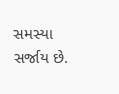સમસ્યા સર્જાય છે.